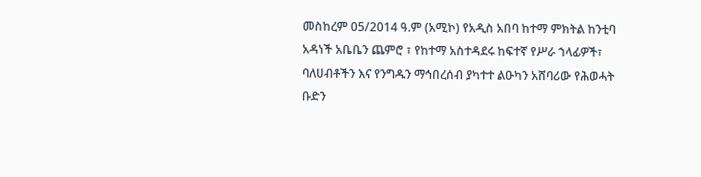መስከረም 05/2014 ዓ.ም (አሚኮ) የአዲስ አበባ ከተማ ምክትል ከንቲባ አዳነች አቤቤን ጨምሮ ፣ የከተማ አስተዳደሩ ከፍተኛ የሥራ ኀላፊዎች፣ ባለሀብቶችን እና የንግዱን ማኅበረሰብ ያካተተ ልዑካን አሸባሪው የሕወሓት ቡድን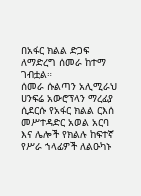በአፋር ክልል ድጋፍ ለማድረግ ሰመራ ከተማ ገብቷል።
ሰመራ ሱልጣን አሊሚራህ ሀንፍሬ አውሮፕላን ማረፊያ ሲደርሱ የአፋር ክልል ርእሰ መሥተዳድር አወል አርባ እና ሌሎች የክልሉ ከፍተኛ የሥራ ኀላፊዎች ለልዑካኑ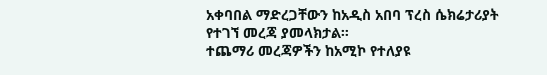አቀባበል ማድረጋቸውን ከአዲስ አበባ ፕረስ ሴክሬታሪያት የተገኘ መረጃ ያመላክታል።
ተጨማሪ መረጃዎችን ከአሚኮ የተለያዩ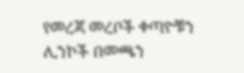የመረጃ መረቦች ቀጣዮቹን ሊንኮች በመጫን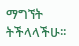ማግኘት ትችላላችሁ፡፡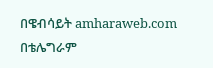በዌብሳይት amharaweb.com
በቴሌግራም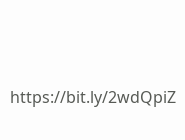https://bit.ly/2wdQpiZ